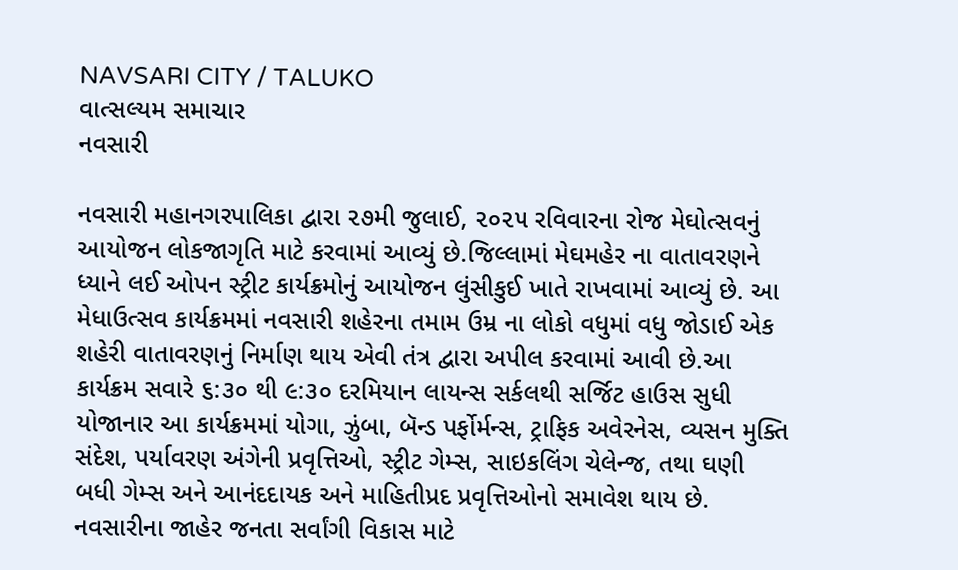NAVSARI CITY / TALUKO
વાત્સલ્યમ સમાચાર
નવસારી

નવસારી મહાનગરપાલિકા દ્વારા ૨૭મી જુલાઈ, ૨૦૨૫ રવિવારના રોજ મેઘોત્સવનું આયોજન લોકજાગૃતિ માટે કરવામાં આવ્યું છે.જિલ્લામાં મેઘમહેર ના વાતાવરણને ધ્યાને લઈ ઓપન સ્ટ્રીટ કાર્યક્રમોનું આયોજન લુંસીકુઈ ખાતે રાખવામાં આવ્યું છે. આ મેધાઉત્સવ કાર્યક્રમમાં નવસારી શહેરના તમામ ઉમ્ર ના લોકો વધુમાં વધુ જોડાઈ એક શહેરી વાતાવરણનું નિર્માણ થાય એવી તંત્ર દ્વારા અપીલ કરવામાં આવી છે.આ કાર્યક્રમ સવારે ૬:૩૦ થી ૯:૩૦ દરમિયાન લાયન્સ સર્કલથી સર્જિટ હાઉસ સુધી યોજાનાર આ કાર્યક્રમમાં યોગા, ઝુંબા, બૅન્ડ પર્ફોર્મન્સ, ટ્રાફિક અવેરનેસ, વ્યસન મુક્તિ સંદેશ, પર્યાવરણ અંગેની પ્રવૃત્તિઓ, સ્ટ્રીટ ગેમ્સ, સાઇકલિંગ ચેલેન્જ, તથા ઘણી બધી ગેમ્સ અને આનંદદાયક અને માહિતીપ્રદ પ્રવૃત્તિઓનો સમાવેશ થાય છે. નવસારીના જાહેર જનતા સર્વાંગી વિકાસ માટે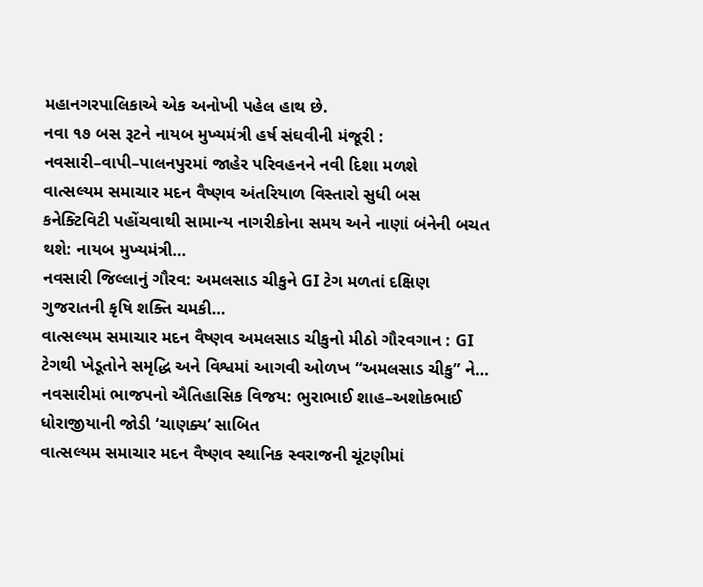મહાનગરપાલિકાએ એક અનોખી પહેલ હાથ છે.
નવા ૧૭ બસ રૂટને નાયબ મુખ્યમંત્રી હર્ષ સંઘવીની મંજૂરી : નવસારી–વાપી–પાલનપુરમાં જાહેર પરિવહનને નવી દિશા મળશે
વાત્સલ્યમ સમાચાર મદન વૈષ્ણવ અંતરિયાળ વિસ્તારો સુધી બસ કનેક્ટિવિટી પહોંચવાથી સામાન્ય નાગરીકોના સમય અને નાણાં બંનેની બચત થશે: નાયબ મુખ્યમંત્રી…
નવસારી જિલ્લાનું ગૌરવ: અમલસાડ ચીકુને GI ટેગ મળતાં દક્ષિણ ગુજરાતની કૃષિ શક્તિ ચમકી…
વાત્સલ્યમ સમાચાર મદન વૈષ્ણવ અમલસાડ ચીકુનો મીઠો ગૌરવગાન : GI ટેગથી ખેડૂતોને સમૃદ્ધિ અને વિશ્વમાં આગવી ઓળખ “અમલસાડ ચીકુ” ને…
નવસારીમાં ભાજપનો ઐતિહાસિક વિજય: ભુરાભાઈ શાહ–અશોકભાઈ ધોરાજીયાની જોડી ‘ચાણક્ય’ સાબિત
વાત્સલ્યમ સમાચાર મદન વૈષ્ણવ સ્થાનિક સ્વરાજની ચૂંટણીમાં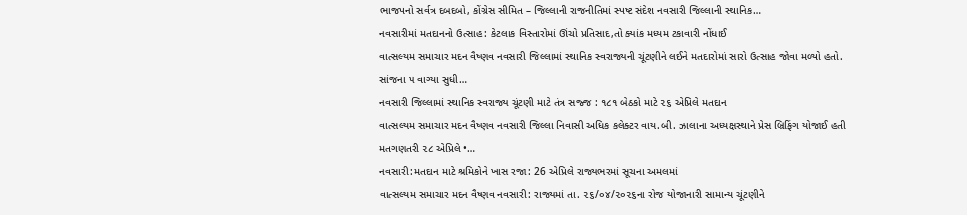ભાજપનો સર્વત્ર દબદબો, કોંગ્રેસ સીમિત – જિલ્લાની રાજનીતિમાં સ્પષ્ટ સંદેશ નવસારી જિલ્લાની સ્થાનિક…
નવસારીમાં મતદાનનો ઉત્સાહ: કેટલાક વિસ્તારોમાં ઊંચો પ્રતિસાદ,તો ક્યાંક મધ્યમ ટકાવારી નોંધાઈ
વાત્સલ્યમ સમાચાર મદન વૈષ્ણવ નવસારી જિલ્લામાં સ્થાનિક સ્વરાજ્યની ચૂંટણીને લઈને મતદારોમાં સારો ઉત્સાહ જોવા મળ્યો હતો. સાંજના ૫ વાગ્યા સુધી…
નવસારી જિલ્લામાં સ્થાનિક સ્વરાજ્ય ચૂંટણી માટે તંત્ર સજ્જ : ૧૮૧ બેઠકો માટે ૨૬ એપ્રિલે મતદાન
વાત્સલ્યમ સમાચાર મદન વૈષ્ણવ નવસારી જિલ્લા નિવાસી અધિક કલેક્ટર વાય.બી. ઝાલાના અધ્યક્ષસ્થાને પ્રેસ બ્રિફિંગ યોજાઈ હતી મતગણતરી ૨૮ એપ્રિલે •…
નવસારી:મતદાન માટે શ્રમિકોને ખાસ રજા: 26 એપ્રિલે રાજ્યભરમાં સૂચના અમલમાં
વાત્સલ્યમ સમાચાર મદન વૈષ્ણવ નવસારી: રાજ્યમાં તા. ૨૬/૦૪/૨૦૨૬ના રોજ યોજાનારી સામાન્ય ચૂંટણીને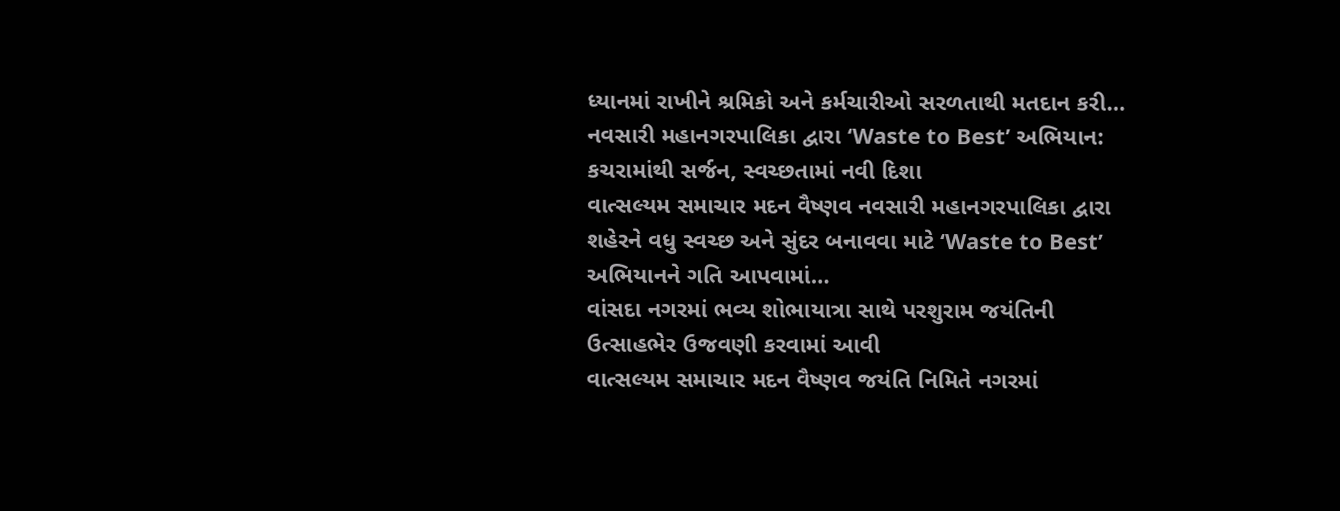ધ્યાનમાં રાખીને શ્રમિકો અને કર્મચારીઓ સરળતાથી મતદાન કરી…
નવસારી મહાનગરપાલિકા દ્વારા ‘Waste to Best’ અભિયાન: કચરામાંથી સર્જન, સ્વચ્છતામાં નવી દિશા
વાત્સલ્યમ સમાચાર મદન વૈષ્ણવ નવસારી મહાનગરપાલિકા દ્વારા શહેરને વધુ સ્વચ્છ અને સુંદર બનાવવા માટે ‘Waste to Best’ અભિયાનને ગતિ આપવામાં…
વાંસદા નગરમાં ભવ્ય શોભાયાત્રા સાથે પરશુરામ જયંતિની ઉત્સાહભેર ઉજવણી કરવામાં આવી
વાત્સલ્યમ સમાચાર મદન વૈષ્ણવ જયંતિ નિમિતે નગરમાં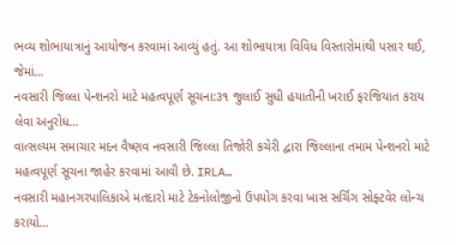ભવ્ય શોભાયાત્રાનું આયોજન કરવામાં આવ્યું હતું. આ શોભાયાત્રા વિવિધ વિસ્તારોમાંથી પસાર થઈ, જેમાં…
નવસારી જિલ્લા પેન્શનરો માટે મહત્વપૂર્ણ સૂચના:૩૧ જુલાઈ સુધી હયાતીની ખરાઈ ફરજિયાત કરાય લેવા અનુરોધ…
વાત્સલ્યમ સમાચાર મદન વૈષ્ણવ નવસારી જિલ્લા તિજોરી કચેરી દ્વારા જિલ્લાના તમામ પેન્શનરો માટે મહત્વપૂર્ણ સૂચના જાહેર કરવામાં આવી છે. IRLA…
નવસારી મહાનગરપાલિકાએ મતદારો માટે ટેકનોલોજીનો ઉપયોગ કરવા ખાસ સર્ચિંગ સોફ્ટવેર લોન્ચ કરાયો…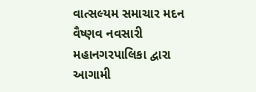વાત્સલ્યમ સમાચાર મદન વૈષ્ણવ નવસારી મહાનગરપાલિકા દ્વારા આગામી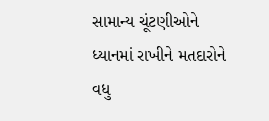સામાન્ય ચૂંટણીઓને ધ્યાનમાં રાખીને મતદારોને વધુ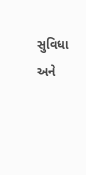સુવિધા અને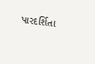પારદર્શિતા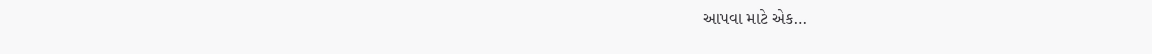આપવા માટે એક…